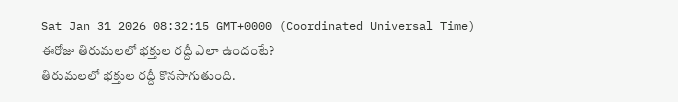Sat Jan 31 2026 08:32:15 GMT+0000 (Coordinated Universal Time)
ఈరోజు తిరుమలలో భక్తుల రద్దీ ఎలా ఉందంటే?
తిరుమలలో భక్తుల రద్దీ కొనసాగుతుంది.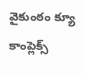వైకుంఠం క్యూ కాంప్లెక్స్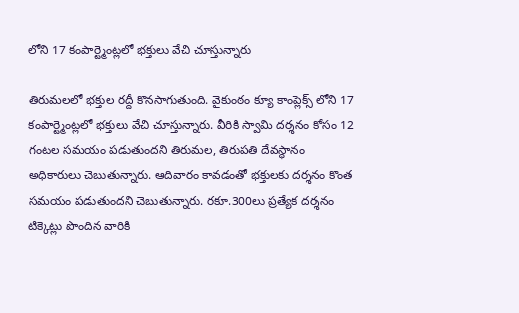లోని 17 కంపార్ట్మెంట్లలో భక్తులు వేచి చూస్తున్నారు

తిరుమలలో భక్తుల రద్దీ కొనసాగుతుంది. వైకుంఠం క్యూ కాంప్లెక్స్ లోని 17 కంపార్ట్మెంట్లలో భక్తులు వేచి చూస్తున్నారు. వీరికి స్వామి దర్శనం కోసం 12 గంటల సమయం పడుతుందని తిరుమల, తిరుపతి దేవస్థానం అధికారులు చెబుతున్నారు. ఆదివారం కావడంతో భక్తులకు దర్శనం కొంత సమయం పడుతుందని చెబుతున్నారు. రకూ.300లు ప్రత్యేక దర్శనం టిక్కెట్లు పొందిన వారికి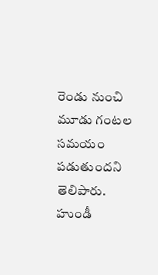రెండు నుంచి మూడు గంటల సమయం పడుతుందని తెలిపారు.
హుండీ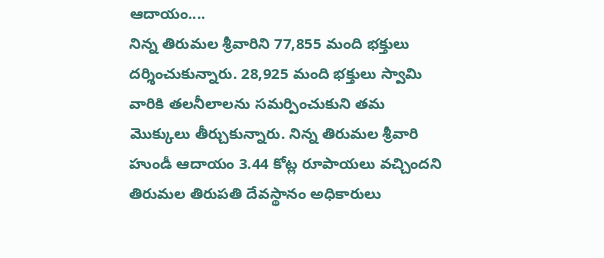ఆదాయం....
నిన్న తిరుమల శ్రీవారిని 77,855 మంది భక్తులు దర్శించుకున్నారు. 28,925 మంది భక్తులు స్వామి వారికి తలనీలాలను సమర్పించుకుని తమ మొక్కులు తీర్చుకున్నారు. నిన్న తిరుమల శ్రీవారి హుండీ ఆదాయం 3.44 కోట్ల రూపాయలు వచ్చిందని తిరుమల తిరుపతి దేవస్థానం అధికారులు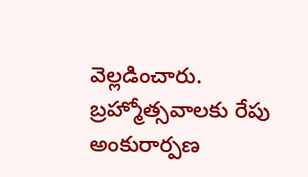వెల్లడించారు. బ్రహ్మోత్సవాలకు రేపు అంకురార్పణ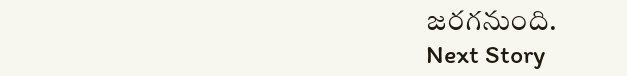జరగనుంది.
Next Story